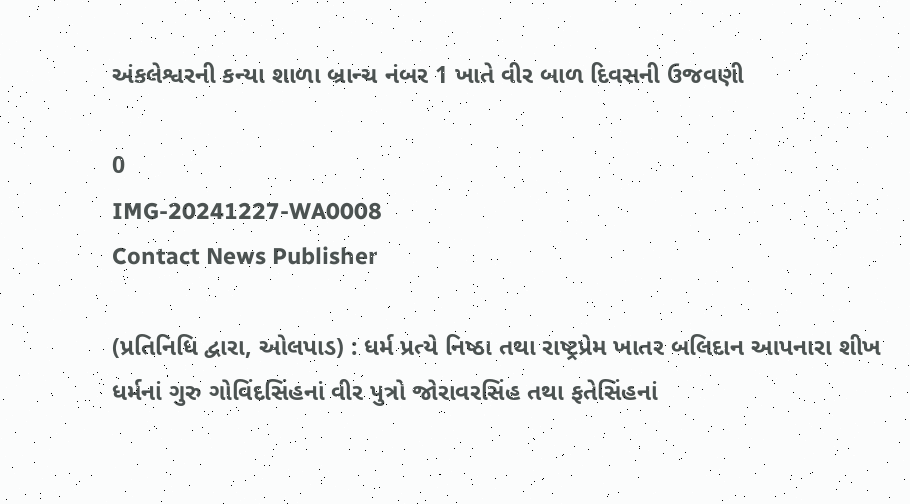અંકલેશ્વરની કન્યા શાળા બ્રાન્ચ નંબર 1 ખાતે વીર બાળ દિવસની ઉજવણી

0
IMG-20241227-WA0008
Contact News Publisher

(પ્રતિનિધિ દ્વારા, ઓલપાડ) : ધર્મ પ્રત્યે નિષ્ઠા તથા રાષ્ટ્રપ્રેમ ખાતર બલિદાન આપનારા શીખ ધર્મનાં ગુરુ ગોવિંદસિંહનાં વીર પુત્રો જોરાવરસિંહ તથા ફતેસિંહનાં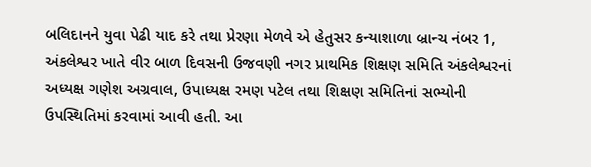બલિદાનને યુવા પેઢી યાદ કરે તથા પ્રેરણા મેળવે એ હેતુસર કન્યાશાળા બ્રાન્ચ નંબર 1, અંકલેશ્વર ખાતે વીર બાળ દિવસની ઉજવણી નગર પ્રાથમિક શિક્ષણ સમિતિ અંકલેશ્વરનાં અધ્યક્ષ ગણેશ અગ્રવાલ, ઉપાધ્યક્ષ રમણ પટેલ તથા શિક્ષણ સમિતિનાં સભ્યોની ઉપસ્થિતિમાં કરવામાં આવી હતી. આ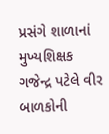પ્રસંગે શાળાનાં મુખ્યશિક્ષક ગજેન્દ્ર પટેલે વીર બાળકોની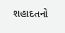શહાદતનો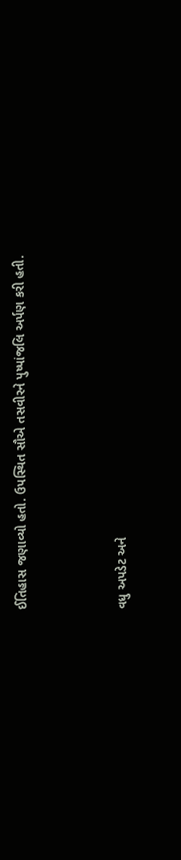ઈતિહાસ જણાવ્યો હતો. ઉપસ્થિત સૌએ તસવીરને પુષ્પાંજલિ અર્પણ કરી હતી.



વધુ અપડેટ અને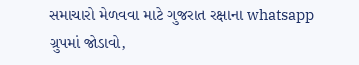સમાચારો મેળવવા માટે ગુજરાત રક્ષાના whatsapp ગ્રુપમાં જોડાવો,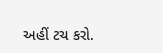અહીં ટચ કરો.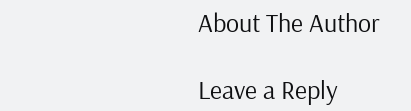About The Author

Leave a Reply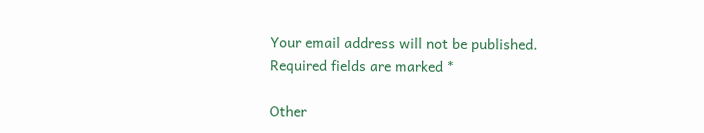Your email address will not be published. Required fields are marked *

Other